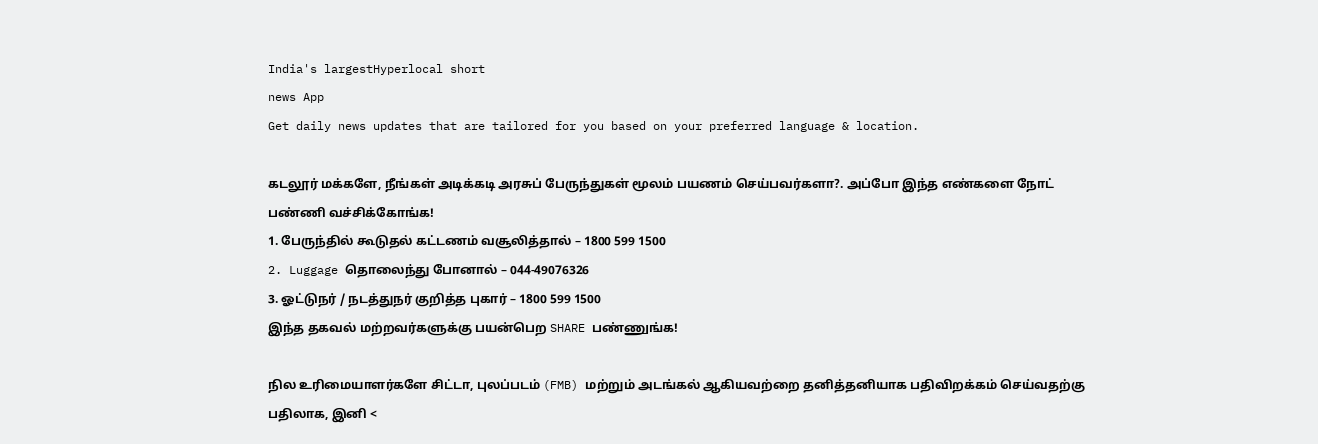India's largestHyperlocal short
news App
Get daily news updates that are tailored for you based on your preferred language & location.

கடலூர் மக்களே, நீங்கள் அடிக்கடி அரசுப் பேருந்துகள் மூலம் பயணம் செய்பவர்களா?. அப்போ இந்த எண்களை நோட் பண்ணி வச்சிக்கோங்க!
1. பேருந்தில் கூடுதல் கட்டணம் வசூலித்தால் – 1800 599 1500
2. Luggage தொலைந்து போனால் – 044-49076326
3. ஓட்டுநர் / நடத்துநர் குறித்த புகார் – 1800 599 1500
இந்த தகவல் மற்றவர்களுக்கு பயன்பெற SHARE பண்ணுங்க!

நில உரிமையாளர்களே சிட்டா, புலப்படம் (FMB) மற்றும் அடங்கல் ஆகியவற்றை தனித்தனியாக பதிவிறக்கம் செய்வதற்கு பதிலாக, இனி <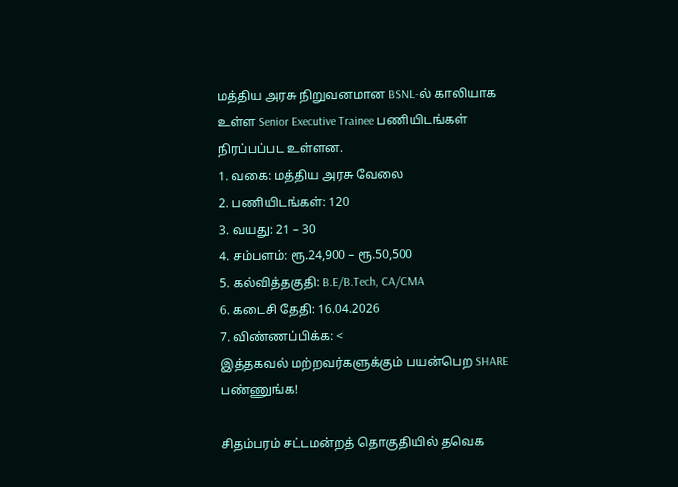மத்திய அரசு நிறுவனமான BSNL-ல் காலியாக உள்ள Senior Executive Trainee பணியிடங்கள் நிரப்பப்பட உள்ளன.
1. வகை: மத்திய அரசு வேலை
2. பணியிடங்கள்: 120
3. வயது: 21 – 30
4. சம்பளம்: ரூ.24,900 – ரூ.50,500
5. கல்வித்தகுதி: B.E/B.Tech, CA/CMA
6. கடைசி தேதி: 16.04.2026
7. விண்ணப்பிக்க: <
இத்தகவல் மற்றவர்களுக்கும் பயன்பெற SHARE பண்ணுங்க!

சிதம்பரம் சட்டமன்றத் தொகுதியில் தவெக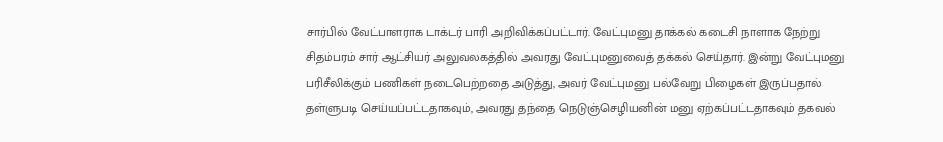சார்பில் வேட்பாளராக டாக்டர் பாரி அறிவிக்கப்பட்டார். வேட்புமனு தாக்கல் கடைசி நாளாக நேற்று சிதம்பரம் சார் ஆட்சியர் அலுவலகத்தில் அவரது வேட்புமனுவைத் தக்கல் செய்தார். இன்று வேட்புமனு பரிசீலிக்கும் பணிகள் நடைபெற்றதை அடுத்து, அவர் வேட்புமனு பல்வேறு பிழைகள் இருப்பதால் தள்ளுபடி செய்யப்பட்டதாகவும், அவரது தந்தை நெடுஞ்செழியனின் மனு ஏற்கப்பட்டதாகவும் தகவல்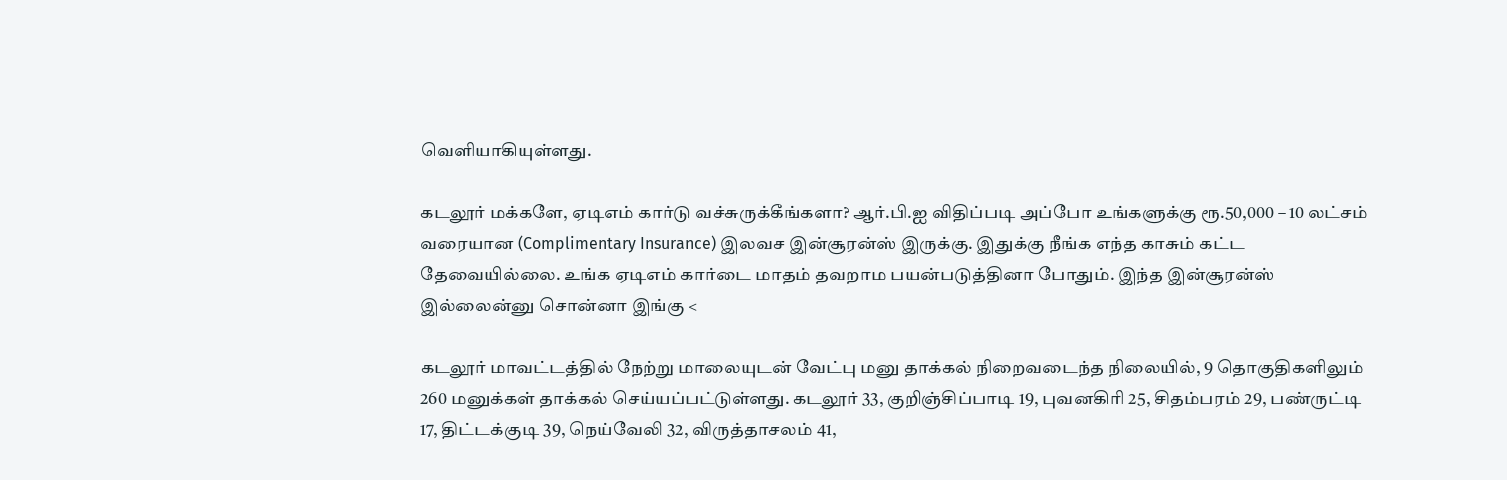வெளியாகியுள்ளது.

கடலூர் மக்களே, ஏடிஎம் கார்டு வச்சுருக்கீங்களா? ஆர்.பி.ஐ விதிப்படி அப்போ உங்களுக்கு ரூ.50,000 – 10 லட்சம் வரையான (Complimentary Insurance) இலவச இன்சூரன்ஸ் இருக்கு. இதுக்கு நீங்க எந்த காசும் கட்ட தேவையில்லை. உங்க ஏடிஎம் கார்டை மாதம் தவறாம பயன்படுத்தினா போதும். இந்த இன்சூரன்ஸ் இல்லைன்னு சொன்னா இங்கு <

கடலூர் மாவட்டத்தில் நேற்று மாலையுடன் வேட்பு மனு தாக்கல் நிறைவடைந்த நிலையில், 9 தொகுதிகளிலும் 260 மனுக்கள் தாக்கல் செய்யப்பட்டுள்ளது. கடலூர் 33, குறிஞ்சிப்பாடி 19, புவனகிரி 25, சிதம்பரம் 29, பண்ருட்டி 17, திட்டக்குடி 39, நெய்வேலி 32, விருத்தாசலம் 41,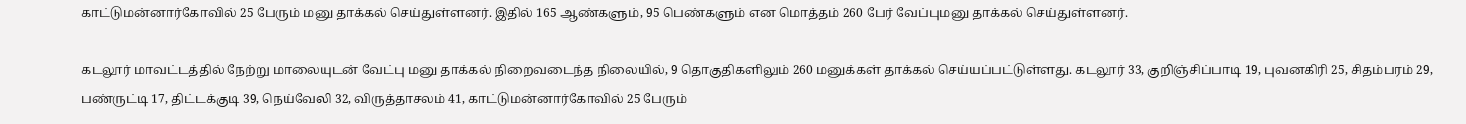காட்டுமன்னார்கோவில் 25 பேரும் மனு தாக்கல் செய்துள்ளனர். இதில் 165 ஆண்களும், 95 பெண்களும் என மொத்தம் 260 பேர் வேப்புமனு தாக்கல் செய்துள்ளனர்.

கடலூர் மாவட்டத்தில் நேற்று மாலையுடன் வேட்பு மனு தாக்கல் நிறைவடைந்த நிலையில், 9 தொகுதிகளிலும் 260 மனுக்கள் தாக்கல் செய்யப்பட்டுள்ளது. கடலூர் 33, குறிஞ்சிப்பாடி 19, புவனகிரி 25, சிதம்பரம் 29, பண்ருட்டி 17, திட்டக்குடி 39, நெய்வேலி 32, விருத்தாசலம் 41, காட்டுமன்னார்கோவில் 25 பேரும்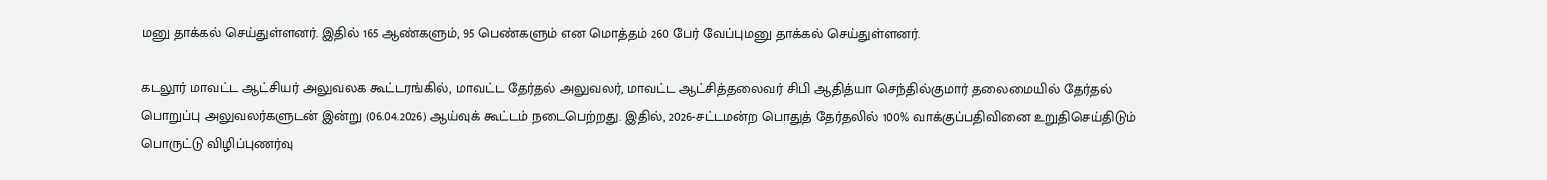மனு தாக்கல் செய்துள்ளனர். இதில் 165 ஆண்களும், 95 பெண்களும் என மொத்தம் 260 பேர் வேப்புமனு தாக்கல் செய்துள்ளனர்.

கடலூர் மாவட்ட ஆட்சியர் அலுவலக கூட்டரங்கில், மாவட்ட தேர்தல் அலுவலர், மாவட்ட ஆட்சித்தலைவர் சிபி ஆதித்யா செந்தில்குமார் தலைமையில் தேர்தல் பொறுப்பு அலுவலர்களுடன் இன்று (06.04.2026) ஆய்வுக் கூட்டம் நடைபெற்றது. இதில், 2026-சட்டமன்ற பொதுத் தேர்தலில் 100% வாக்குப்பதிவினை உறுதிசெய்திடும் பொருட்டு விழிப்புணர்வு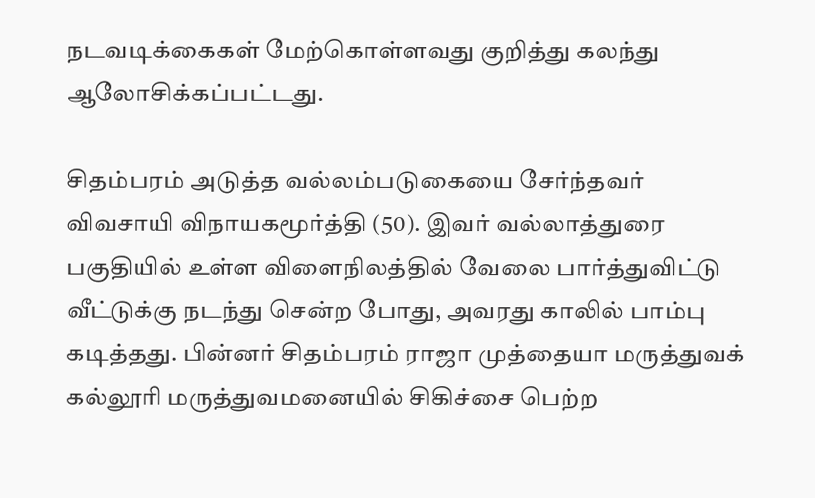நடவடிக்கைகள் மேற்கொள்ளவது குறித்து கலந்து ஆலோசிக்கப்பட்டது.

சிதம்பரம் அடுத்த வல்லம்படுகையை சேர்ந்தவர் விவசாயி விநாயகமூர்த்தி (50). இவர் வல்லாத்துரை பகுதியில் உள்ள விளைநிலத்தில் வேலை பார்த்துவிட்டு வீட்டுக்கு நடந்து சென்ற போது, அவரது காலில் பாம்பு கடித்தது. பின்னர் சிதம்பரம் ராஜா முத்தையா மருத்துவக் கல்லூரி மருத்துவமனையில் சிகிச்சை பெற்ற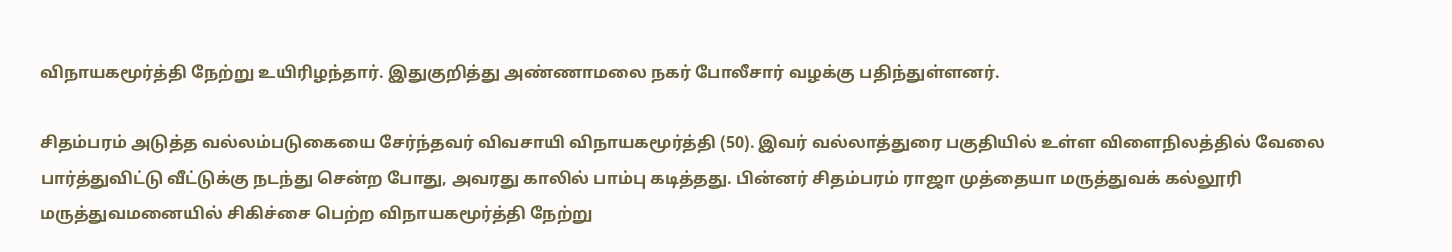விநாயகமூர்த்தி நேற்று உயிரிழந்தார். இதுகுறித்து அண்ணாமலை நகர் போலீசார் வழக்கு பதிந்துள்ளனர்.

சிதம்பரம் அடுத்த வல்லம்படுகையை சேர்ந்தவர் விவசாயி விநாயகமூர்த்தி (50). இவர் வல்லாத்துரை பகுதியில் உள்ள விளைநிலத்தில் வேலை பார்த்துவிட்டு வீட்டுக்கு நடந்து சென்ற போது, அவரது காலில் பாம்பு கடித்தது. பின்னர் சிதம்பரம் ராஜா முத்தையா மருத்துவக் கல்லூரி மருத்துவமனையில் சிகிச்சை பெற்ற விநாயகமூர்த்தி நேற்று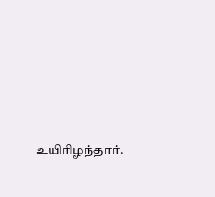உயிரிழந்தார்.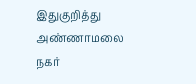இதுகுறித்து அண்ணாமலை நகர்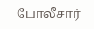போலீசார்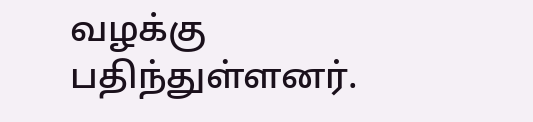வழக்கு பதிந்துள்ளனர்.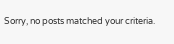Sorry, no posts matched your criteria.